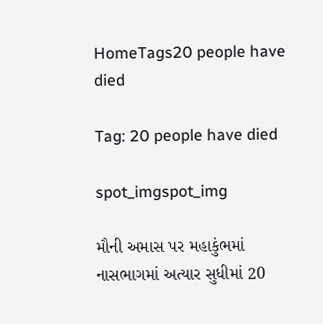HomeTags20 people have died

Tag: 20 people have died

spot_imgspot_img

મૌની અમાસ પર મહાકુંભમાં નાસભાગમાં અત્યાર સુધીમાં 20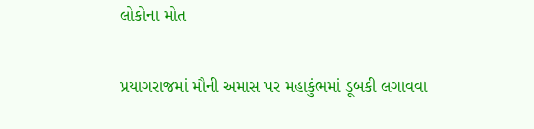લોકોના મોત

પ્રયાગરાજમાં મૌની અમાસ પર મહાકુંભમાં ડૂબકી લગાવવા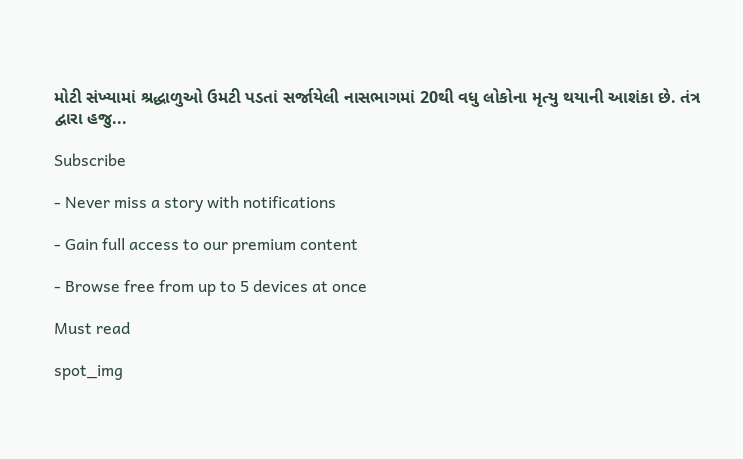મોટી સંખ્યામાં શ્રદ્ધાળુઓ ઉમટી પડતાં સર્જાયેલી નાસભાગમાં 20થી વધુ લોકોના મૃત્યુ થયાની આશંકા છે. તંત્ર દ્વારા હજુ...

Subscribe

- Never miss a story with notifications

- Gain full access to our premium content

- Browse free from up to 5 devices at once

Must read

spot_img